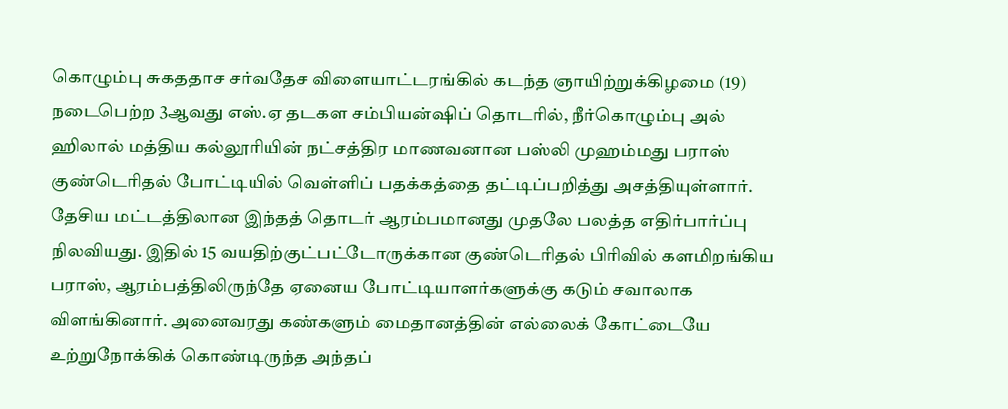கொழும்பு சுகததாச சர்வதேச விளையாட்டரங்கில் கடந்த ஞாயிற்றுக்கிழமை (19) நடைபெற்ற 3ஆவது எஸ்.ஏ தடகள சம்பியன்ஷிப் தொடரில், நீர்கொழும்பு அல் ஹிலால் மத்திய கல்லூரியின் நட்சத்திர மாணவனான பஸ்லி முஹம்மது பராஸ் குண்டெரிதல் போட்டியில் வெள்ளிப் பதக்கத்தை தட்டிப்பறித்து அசத்தியுள்ளார்.
தேசிய மட்டத்திலான இந்தத் தொடர் ஆரம்பமானது முதலே பலத்த எதிர்பார்ப்பு நிலவியது. இதில் 15 வயதிற்குட்பட்டோருக்கான குண்டெரிதல் பிரிவில் களமிறங்கிய பராஸ், ஆரம்பத்திலிருந்தே ஏனைய போட்டியாளர்களுக்கு கடும் சவாலாக விளங்கினார். அனைவரது கண்களும் மைதானத்தின் எல்லைக் கோட்டையே உற்றுநோக்கிக் கொண்டிருந்த அந்தப்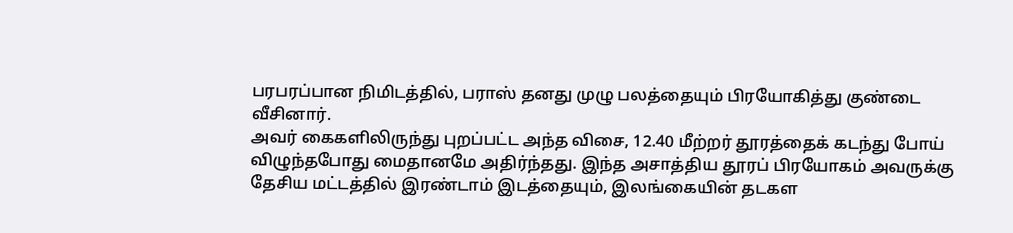பரபரப்பான நிமிடத்தில், பராஸ் தனது முழு பலத்தையும் பிரயோகித்து குண்டை வீசினார்.
அவர் கைகளிலிருந்து புறப்பட்ட அந்த விசை, 12.40 மீற்றர் தூரத்தைக் கடந்து போய் விழுந்தபோது மைதானமே அதிர்ந்தது. இந்த அசாத்திய தூரப் பிரயோகம் அவருக்கு தேசிய மட்டத்தில் இரண்டாம் இடத்தையும், இலங்கையின் தடகள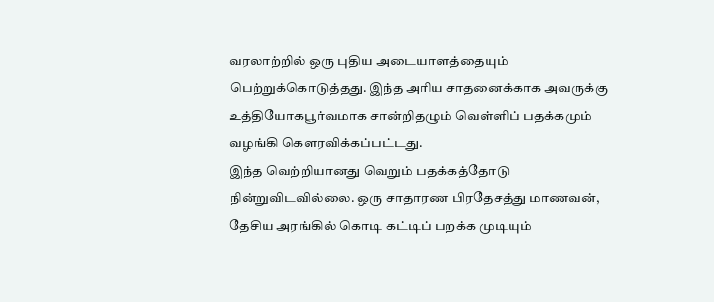வரலாற்றில் ஒரு புதிய அடையாளத்தையும் பெற்றுக்கொடுத்தது. இந்த அரிய சாதனைக்காக அவருக்கு உத்தியோகபூர்வமாக சான்றிதழும் வெள்ளிப் பதக்கமும் வழங்கி கௌரவிக்கப்பட்டது.
இந்த வெற்றியானது வெறும் பதக்கத்தோடு நின்றுவிடவில்லை. ஒரு சாதாரண பிரதேசத்து மாணவன், தேசிய அரங்கில் கொடி கட்டிப் பறக்க முடியும்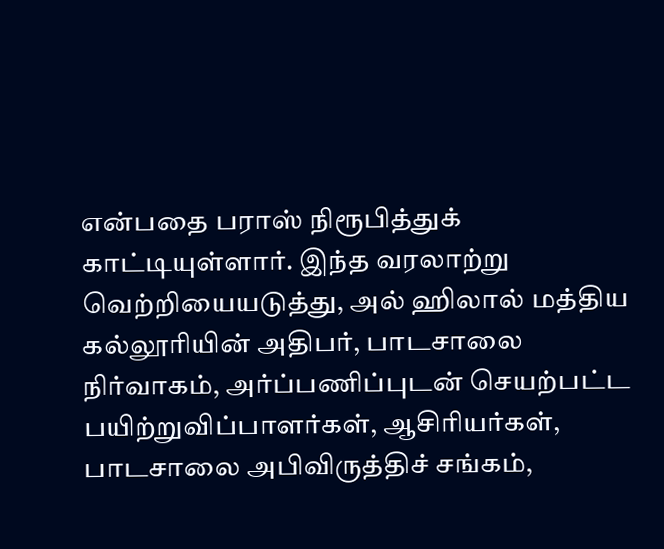என்பதை பராஸ் நிரூபித்துக் காட்டியுள்ளார். இந்த வரலாற்று வெற்றியையடுத்து, அல் ஹிலால் மத்திய கல்லூரியின் அதிபர், பாடசாலை நிர்வாகம், அர்ப்பணிப்புடன் செயற்பட்ட பயிற்றுவிப்பாளர்கள், ஆசிரியர்கள், பாடசாலை அபிவிருத்திச் சங்கம்,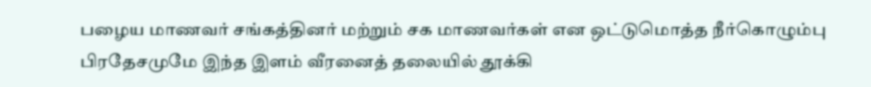பழைய மாணவர் சங்கத்தினர் மற்றும் சக மாணவர்கள் என ஒட்டுமொத்த நீர்கொழும்பு பிரதேசமுமே இந்த இளம் வீரனைத் தலையில் தூக்கி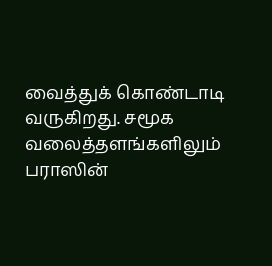வைத்துக் கொண்டாடி வருகிறது. சமூக வலைத்தளங்களிலும் பராஸின்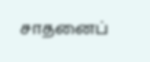சாதனைப்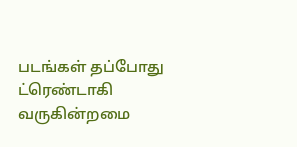படங்கள் தப்போது ட்ரெண்டாகி வருகின்றமை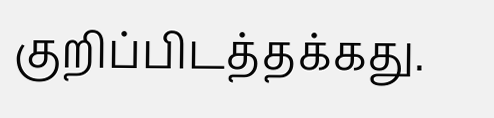குறிப்பிடத்தக்கது.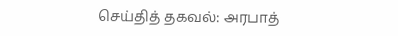செய்தித் தகவல்: அரபாத்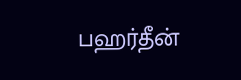பஹர்தீன்